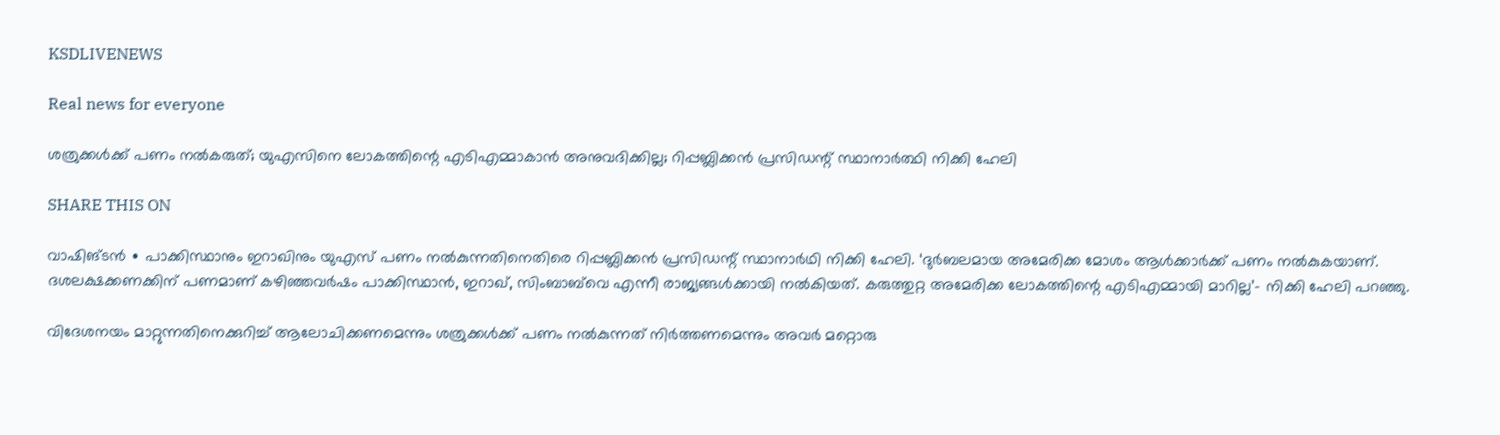KSDLIVENEWS

Real news for everyone

ശത്രുക്കൾക്ക് പണം നൽ‌കരുത്; യുഎസിനെ ലോകത്തിന്റെ എടിഎമ്മാകാൻ അനുവദിക്കില്ല; റിപ്പബ്ലിക്കൻ പ്രസിഡന്റ് സ്ഥാനാർത്ഥി നിക്കി ഹേലി

SHARE THIS ON

വാഷിങ്ടൻ ∙ പാക്കിസ്ഥാനും ഇറാഖിനും യുഎസ് പണം നൽകുന്നതിനെതിരെ റിപ്പബ്ലിക്കൻ പ്രസിഡന്റ് സ്ഥാനാർഥി നിക്കി ഹേലി. ‘ദുർബലമായ അമേരിക്ക മോശം ആൾക്കാർക്ക് പണം നൽകുകയാണ്. ദശലക്ഷക്കണക്കിന് പണമാണ് കഴി‍ഞ്ഞവർഷം പാക്കിസ്ഥാൻ, ഇറാഖ്, സിംബാബ്‌വെ എന്നീ രാജ്യങ്ങൾക്കായി നൽകിയത്. കരുത്തുറ്റ അമേരിക്ക ലോകത്തിന്റെ എടിഎമ്മായി മാറില്ല’– നിക്കി ഹേലി പറഞ്ഞു.

വിദേശനയം മാറ്റുന്നതിനെക്കുറിച്ച് ആലോചിക്കണമെന്നും ശത്രുക്കൾക്ക് പണം നൽകുന്നത് നിർത്തണമെന്നും അവർ മറ്റൊരു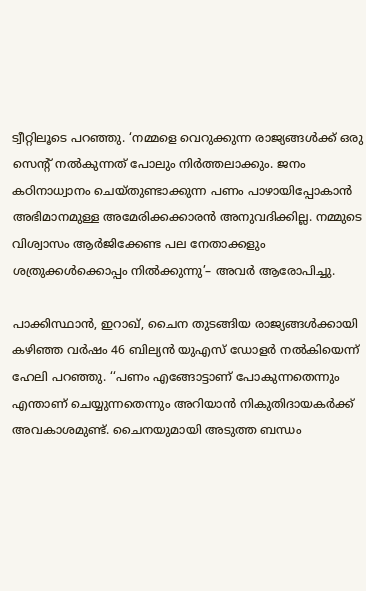ട്വീറ്റിലൂടെ പറഞ്ഞു. ‘നമ്മളെ വെറുക്കുന്ന രാജ്യങ്ങൾക്ക് ഒരു സെന്റ് നൽകുന്നത് പോലും നിർത്തലാക്കും. ജനം കഠിനാധ്വാനം ചെയ്തുണ്ടാക്കുന്ന പണം പാഴായിപ്പോകാൻ അഭിമാനമുള്ള അമേരിക്കക്കാരൻ അനുവദിക്കില്ല. നമ്മുടെ വിശ്വാസം ആർജിക്കേണ്ട പല നേതാക്കളും ശത്രുക്കൾക്കൊപ്പം നിൽക്കുന്നു’– അവർ ആരോപിച്ചു.

പാക്കിസ്ഥാൻ, ഇറാഖ്, ചൈന തുടങ്ങിയ രാജ്യങ്ങൾക്കായി കഴിഞ്ഞ വർഷം 46 ബില്യൻ യുഎസ് ഡോളർ നൽകിയെന്ന് ഹേലി പറഞ്ഞു. ‘‘പണം എങ്ങോട്ടാണ് പോകുന്നതെന്നും എന്താണ് ചെയ്യുന്നതെന്നും അറിയാൻ നികുതിദായകർക്ക് അവകാശമുണ്ട്. ചൈനയുമായി അടുത്ത ബന്ധം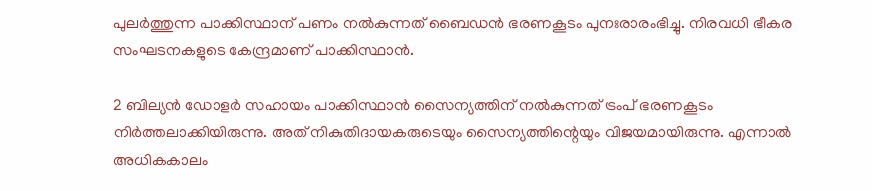പുലർത്തുന്ന പാക്കിസ്ഥാന് പണം നൽകുന്നത് ബൈഡൻ ഭരണകൂടം പുനഃരാരംഭിച്ചു. നിരവധി ഭീകര സംഘടനകളുടെ കേന്ദ്രമാണ് പാക്കിസ്ഥാൻ.

2 ബില്യൻ ഡോളർ സഹായം പാക്കിസ്ഥാൻ സൈന്യത്തിന് നൽകുന്നത് ട്രംപ് ഭരണകൂടം നിർത്തലാക്കിയിരുന്നു. അത് നികുതിദായകരുടെയും സൈന്യത്തിന്റെയും വിജയമായിരുന്നു. എന്നാൽ അധികകാലം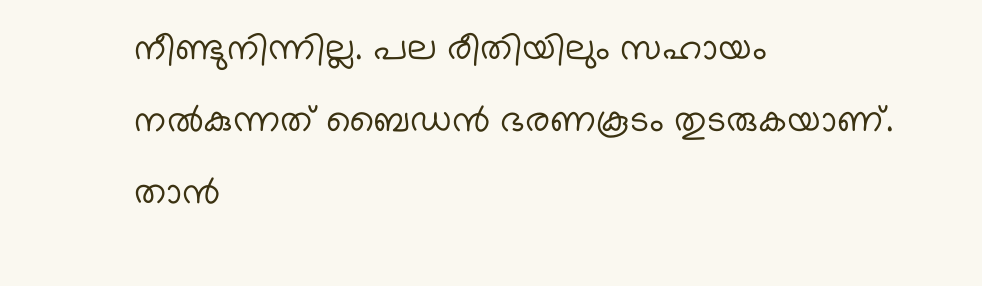നീണ്ടുനിന്നില്ല. പല രീതിയിലും സഹായം നൽകുന്നത് ബൈഡൻ ഭരണകൂടം തുടരുകയാണ്. താൻ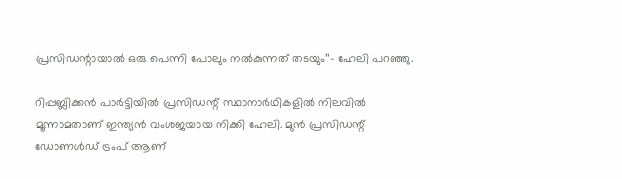പ്രസിഡന്റായാൽ ഒരു പെന്നി പോലും നൽകുന്നത് തടയും’’– ഹേലി പറഞ്ഞു.

റിപ്പബ്ലിക്കൻ പാർട്ടിയിൽ പ്രസിഡന്റ് സ്ഥാനാർഥികളിൽ നിലവിൽ മൂന്നാമതാണ് ഇന്ത്യൻ വംശജയായ നിക്കി ഹേലി. മുൻ പ്രസിഡന്റ് ഡോണൾഡ് ട്രംപ് ആണ്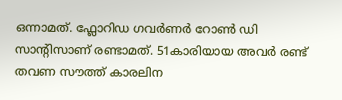ഒന്നാമത്. ഫ്ലോറിഡ ഗവർണർ റോൺ ഡി സാന്റിസാണ് രണ്ടാമത്. 51കാരിയായ അവർ രണ്ട് തവണ സൗത്ത് കാരലിന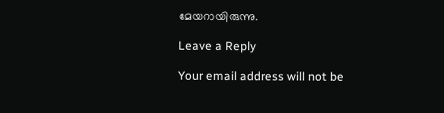മേയറായിരുന്നു.

Leave a Reply

Your email address will not be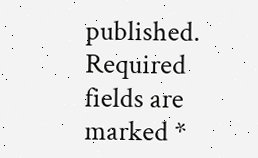published. Required fields are marked *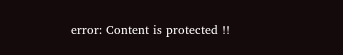error: Content is protected !!